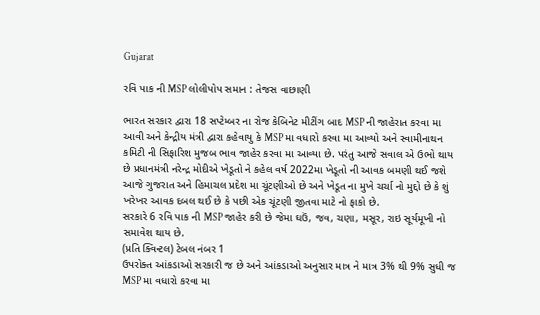Gujarat

રવિ પાક ની MSP લોલીપોપ સમાન : તેજસ વાછાણી

ભારત સરકાર દ્વારા 18 સપ્ટેમ્બર ના રોજ કેબિનેટ મીટીંગ બાદ MSP ની જાહેરાત કરવા મા આવી અને કેન્દ્રીય મંત્રી દ્વારા કહેવાયુ કે MSP મા વધારો કરવા મા આવ્યો અને સ્વામીનાથન કમિટી ની સિફારિશ મુજબ ભાવ જાહેર કરવા મા આવ્યા છે. પરંતુ આજે સવાલ એ ઉભો થાય છે પ્રધાનમંત્રી નરેન્દ્ર મોદીએ ખેડૂતો ને કહેલ વર્ષ 2022મા ખેડૂતો ની આવક બમણી થઈ જશે આજે ગુજરાત અને હિમાચલ પ્રદેશ મા ચૂંટણીઓ છે અને ખેડૂત ના મુખે ચર્ચા નો મુદ્દો છે કે શું ખરેખર આવક દબલ થઈ છે કે પછી એક ચૂંટણી જીતવા માટે નો ફાકો છે.
સરકારે 6 રવિ પાક ની MSP જાહેર કરી છે જેમા ઘઉં, જવ, ચણા, મસૂર, રાઇ સૂર્યમૂખી નો સમાવેશ થાય છે.
(પ્રતિ ક્વિન્ટલ) ટેબલ નંબર 1
ઉપરોક્ત આંકડાઓ સરકારી જ છે અને આંકડાઓ અનુસાર માત્ર ને માત્ર 3% થી 9% સુધી જ MSP મા વધારો કરવા મા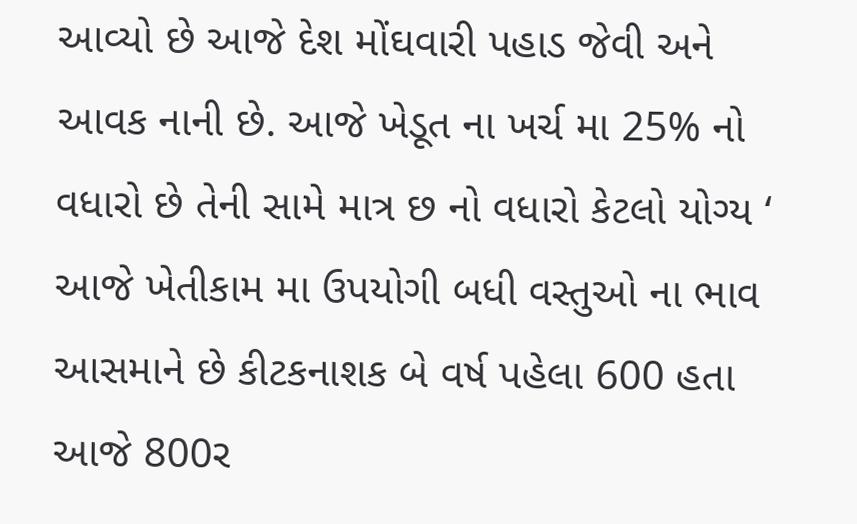આવ્યો છે આજે દેશ મોંઘવારી પહાડ જેવી અને આવક નાની છે. આજે ખેડૂત ના ખર્ચ મા 25% નો વધારો છે તેની સામે માત્ર છ નો વધારો કેટલો યોગ્ય ‘ આજે ખેતીકામ મા ઉપયોગી બધી વસ્તુઓ ના ભાવ આસમાને છે કીટકનાશક બે વર્ષ પહેલા 600 હતા આજે 800ર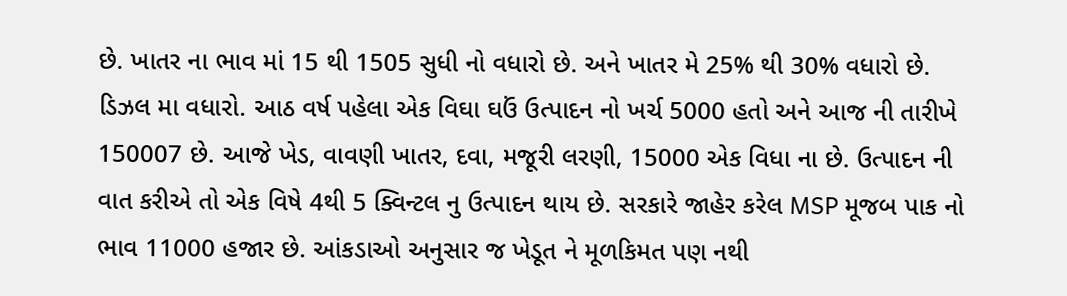છે. ખાતર ના ભાવ માં 15 થી 1505 સુધી નો વધારો છે. અને ખાતર મે 25% થી 30% વધારો છે. ડિઝલ મા વધારો. આઠ વર્ષ પહેલા એક વિઘા ઘઉં ઉત્પાદન નો ખર્ચ 5000 હતો અને આજ ની તારીખે 150007 છે. આજે ખેડ, વાવણી ખાતર, દવા, મજૂરી લરણી, 15000 એક વિધા ના છે. ઉત્પાદન ની વાત કરીએ તો એક વિષે 4થી 5 ક્વિન્ટલ નુ ઉત્પાદન થાય છે. સરકારે જાહેર કરેલ MSP મૂજબ પાક નો ભાવ 11000 હજાર છે. આંકડાઓ અનુસાર જ ખેડૂત ને મૂળકિમત પણ નથી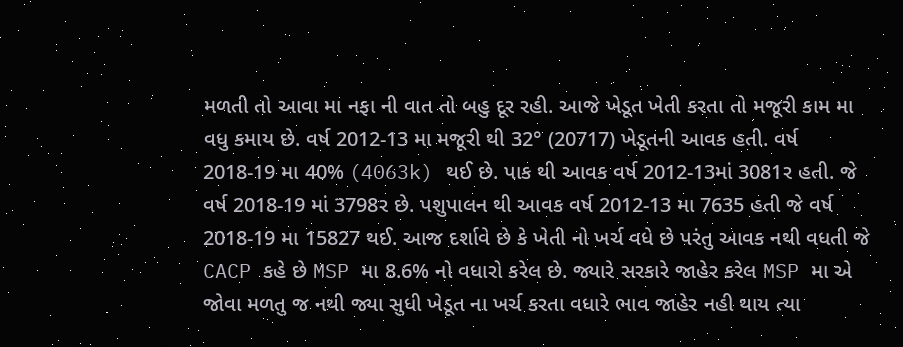મળતી તો આવા મા નફા ની વાત તો બહુ દૂર રહી. આજે ખેડૂત ખેતી કરતા તો મજૂરી કામ મા વધુ કમાય છે. વર્ષ 2012-13 મા મજૂરી થી 32° (20717) ખેડૂતની આવક હતી. વર્ષ 2018-19 મા 40% (4063k) થઈ છે. પાક થી આવક વર્ષ 2012-13માં 3081ર હતી. જે વર્ષ 2018-19 માં 3798ર છે. પશુપાલન થી આવક વર્ષ 2012-13 મા 7635 હતી જે વર્ષ 2018-19 મા 15827 થઈ. આજ દર્શાવે છે કે ખેતી નો ખર્ચ વધે છે પરંતુ આવક નથી વધતી જે CACP કહે છે MSP મા 8.6% નો વધારો કરેલ છે. જ્યારે સરકારે જાહેર કરેલ MSP મા એ જોવા મળતુ જ નથી જ્યા સુધી ખેડૂત ના ખર્ચ કરતા વધારે ભાવ જાહેર નહી થાય ત્યા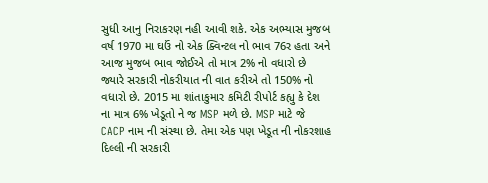સુધી આનુ નિરાકરણ નહી આવી શકે. એક અભ્યાસ મુજબ વર્ષ 1970 મા ઘઉં નો એક ક્વિન્ટલ નો ભાવ 76ર હતા અને આજ મુજબ ભાવ જોઈએ તો માત્ર 2% નો વધારો છે જ્યારે સરકારી નોકરીયાત ની વાત કરીએ તો 150% નો વધારો છે. 2015 મા શાંતાકુમાર કમિટી રીપોર્ટ કહ્યુ કે દેશ ના માત્ર 6% ખેડૂતો ને જ MSP મળે છે. MSP માટે જે CACP નામ ની સંસ્થા છે. તેમા એક પણ ખેડૂત ની નોકરશાહ દિલ્લી ની સરકારી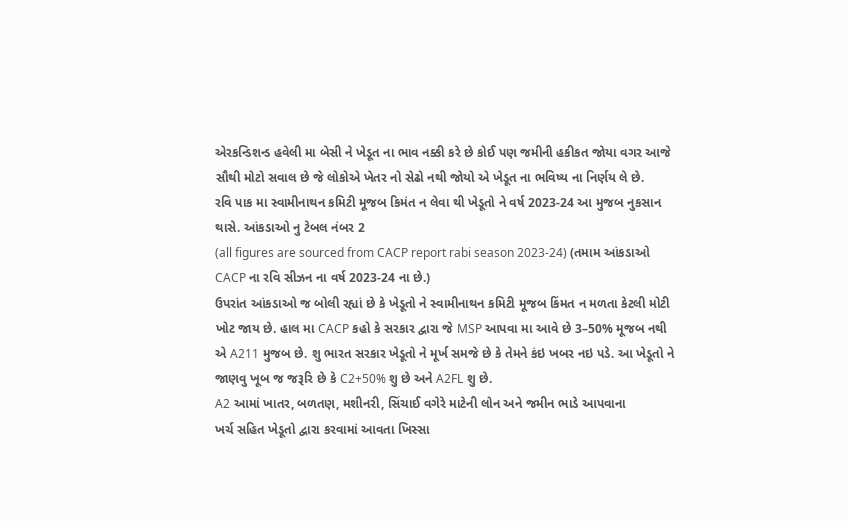એરકન્ડિશન્ડ હવેલી મા બેસી ને ખેડૂત ના ભાવ નક્કી કરે છે કોઈ પણ જમીની હકીકત જોયા વગર આજે સૌથી મોટો સવાલ છે જે લોકોએ ખેતર નો સેઢો નથી જોયો એ ખેડૂત ના ભવિષ્ય ના નિર્ણય લે છે.
રવિ પાક મા સ્વામીનાથન કમિટી મૂજબ કિમંત ન લેવા થી ખેડૂતો ને વર્ષ 2023-24 આ મુજબ નુકસાન થાસે. આંકડાઓ નુ ટેબલ નંબર 2
(all figures are sourced from CACP report rabi season 2023-24) (તમામ આંકડાઓ CACP ના રવિ સીઝન ના વર્ષ 2023-24 ના છે.)
ઉપરાંત આંકડાઓ જ બોલી રહ્યાં છે કે ખેડૂતો ને સ્વામીનાથન કમિટી મૂજબ કિંમત ન મળતા કેટલી મોટી ખોટ જાય છે. હાલ મા CACP કહો કે સરકાર દ્વારા જે MSP આપવા મા આવે છે 3–50% મૂજબ નથી એ A211 મુજબ છે. શુ ભારત સરકાર ખેડૂતો ને મૂર્ખ સમજે છે કે તેમને કંઇ ખબર નઇ પડે. આ ખેડૂતો ને જાણવુ ખૂબ જ જરૂરિ છે કે C2+50% શુ છે અને A2FL શુ છે.
A2 આમાં ખાતર, બળતણ, મશીનરી, સિંચાઈ વગેરે માટેની લોન અને જમીન ભાડે આપવાના
ખર્ચ સહિત ખેડૂતો દ્વારા કરવામાં આવતા ખિસ્સા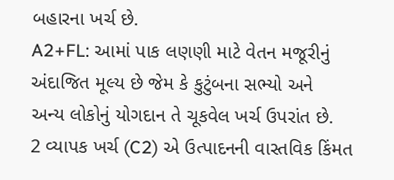બહારના ખર્ચ છે.
A2+FL: આમાં પાક લણણી માટે વેતન મજૂરીનું અંદાજિત મૂલ્ય છે જેમ કે કુટુંબના સભ્યો અને
અન્ય લોકોનું યોગદાન તે ચૂકવેલ ખર્ચ ઉપરાંત છે.
2 વ્યાપક ખર્ચ (C2) એ ઉત્પાદનની વાસ્તવિક કિંમત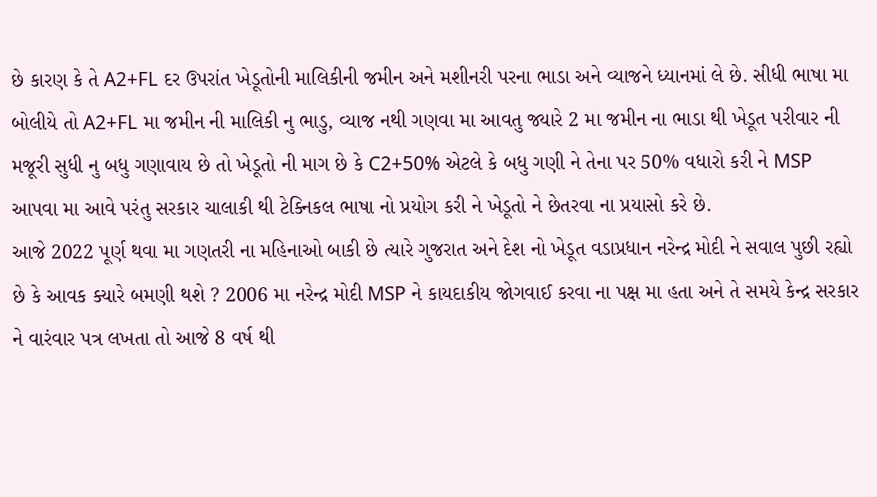છે કારણ કે તે A2+FL દર ઉપરાંત ખેડૂતોની માલિકીની જમીન અને મશીનરી પરના ભાડા અને વ્યાજને ધ્યાનમાં લે છે. સીધી ભાષા મા બોલીયે તો A2+FL મા જમીન ની માલિકી નુ ભાડુ, વ્યાજ નથી ગણવા મા આવતુ જ્યારે 2 મા જમીન ના ભાડા થી ખેડૂત પરીવાર ની મજૂરી સુધી નુ બધુ ગણાવાય છે તો ખેડૂતો ની માગ છે કે C2+50% એટલે કે બધુ ગણી ને તેના પર 50% વધારો કરી ને MSP આપવા મા આવે પરંતુ સરકાર ચાલાકી થી ટેક્નિકલ ભાષા નો પ્રયોગ કરી ને ખેડૂતો ને છેતરવા ના પ્રયાસો કરે છે.
આજે 2022 પૂર્ણ થવા મા ગણતરી ના મહિનાઓ બાકી છે ત્યારે ગુજરાત અને દેશ નો ખેડૂત વડાપ્રધાન નરેન્દ્ર મોદી ને સવાલ પુછી રહ્યો છે કે આવક ક્યારે બમણી થશે ? 2006 મા નરેન્દ્ર મોદી MSP ને કાયદાકીય જોગવાઈ કરવા ના પક્ષ મા હતા અને તે સમયે કેન્દ્ર સરકાર ને વારંવાર પત્ર લખતા તો આજે 8 વર્ષ થી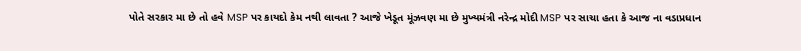પોતે સરકાર મા છે તો હવે MSP પર કાયદો કેમ નથી લાવતા ? આજે ખેડૂત મૂંઝવણ મા છે મુખ્યમંત્રી નરેન્દ્ર મોદી MSP પર સાચા હતા કે આજ ના વડાપ્રધાન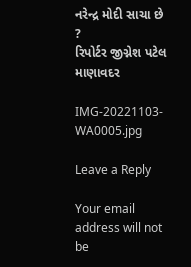નરેન્દ્ર મોદી સાચા છે ?
રિપોર્ટર જીગ્નેશ પટેલ માણાવદર

IMG-20221103-WA0005.jpg

Leave a Reply

Your email address will not be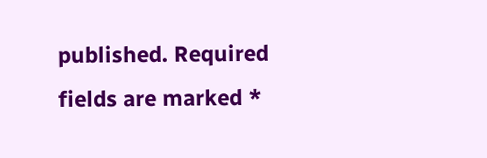published. Required fields are marked *